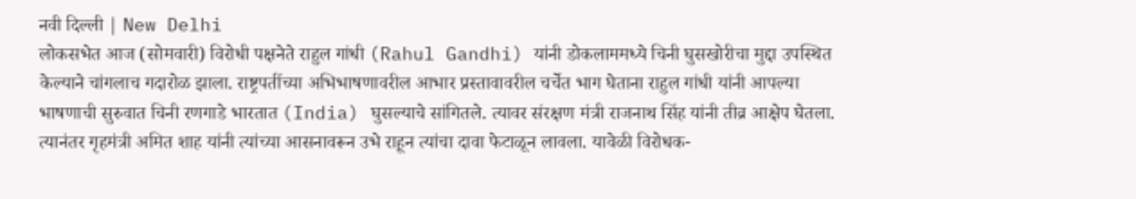नवी दिल्ली | New Delhi
लोकसभेत आज (सोमवारी) विरोधी पक्षनेते राहुल गांधी (Rahul Gandhi) यांनी डोकलाममध्ये चिनी घुसखोरीचा मुद्दा उपस्थित केल्याने चांगलाच गदारोळ झाला. राष्ट्रपतींच्या अभिभाषणावरील आभार प्रस्तावावरील चर्चेत भाग घेताना राहुल गांधी यांनी आपल्या भाषणाची सुरुवात चिनी रणगाडे भारतात (India) घुसल्याचे सांगितले. त्यावर संरक्षण मंत्री राजनाथ सिंह यांनी तीव्र आक्षेप घेतला. त्यानंतर गृहमंत्री अमित शाह यांनी त्यांच्या आसनावरून उभे राहून त्यांचा दावा फेटाळून लावला. यावेळी विरोधक-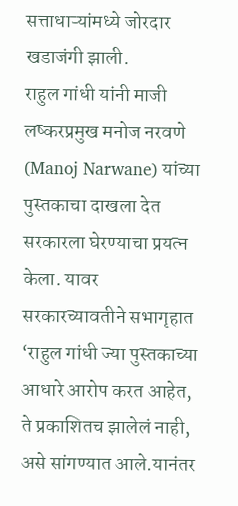सत्ताधाऱ्यांमध्ये जोरदार खडाजंगी झाली.
राहुल गांधी यांनी माजी लष्करप्रमुख मनोज नरवणे (Manoj Narwane) यांच्या पुस्तकाचा दाखला देत सरकारला घेरण्याचा प्रयत्न केला. यावर सरकारच्यावतीने सभागृहात ‘राहुल गांधी ज्या पुस्तकाच्या आधारे आरोप करत आहेत, ते प्रकाशितच झालेलं नाही, असे सांगण्यात आले.यानंतर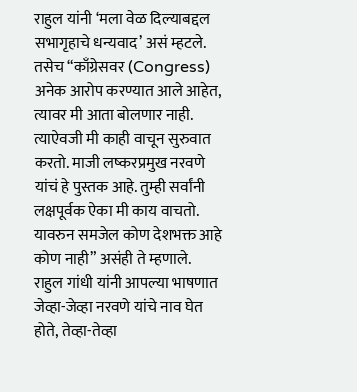राहुल यांनी ‘मला वेळ दिल्याबद्दल सभागृहाचे धन्यवाद’ असं म्हटले. तसेच “काँग्रेसवर (Congress) अनेक आरोप करण्यात आले आहेत, त्यावर मी आता बोलणार नाही. त्याऐवजी मी काही वाचून सुरुवात करतो. माजी लष्करप्रमुख नरवणे यांचं हे पुस्तक आहे. तुम्ही सर्वांनी लक्षपूर्वक ऐका मी काय वाचतो. यावरुन समजेल कोण देशभक्त आहे कोण नाही” असंही ते म्हणाले.
राहुल गांधी यांनी आपल्या भाषणात जेव्हा-जेव्हा नरवणे यांचे नाव घेत होते, तेव्हा-तेव्हा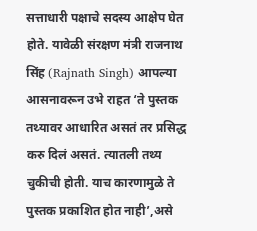सत्ताधारी पक्षाचे सदस्य आक्षेप घेत होते. यावेळी संरक्षण मंत्री राजनाथ सिंह (Rajnath Singh) आपल्या आसनावरून उभे राहत ‘ते पुस्तक तथ्यावर आधारित असतं तर प्रसिद्ध करु दिलं असतं. त्यातली तथ्य चुकीची होती. याच कारणामुळे ते पुस्तक प्रकाशित होत नाही’,असे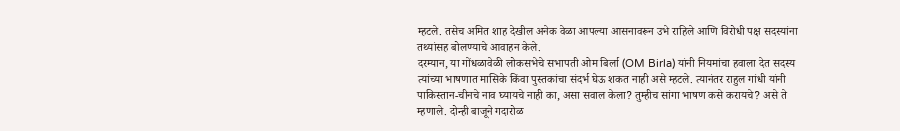म्हटले. तसेच अमित शाह देखील अनेक वेळा आपल्या आसनावरून उभे राहिले आणि विरोधी पक्ष सदस्यांना तथ्यांसह बोलण्याचे आवाहन केले.
दरम्यान, या गोंधळावेळी लोकसभेचे सभापती ओम बिर्ला (OM Birla) यांनी नियमांचा हवाला देत सदस्य त्यांच्या भाषणात मासिके किंवा पुस्तकांचा संदर्भ घेऊ शकत नाही असे म्हटले. त्यानंतर राहुल गांधी यांनी पाकिस्तान-चीनचे नाव घ्यायचे नाही का, असा सवाल केला? तुम्हीच सांगा भाषण कसे करायचे? असे ते म्हणाले. दोन्ही बाजूने गदारोळ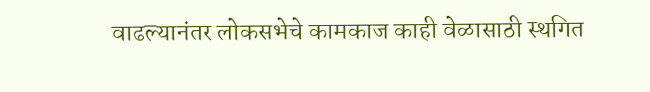वाढल्यानंतर लोकसभेचे कामकाज काही वेळासाठी स्थगित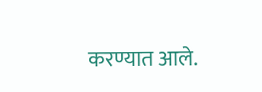करण्यात आले.